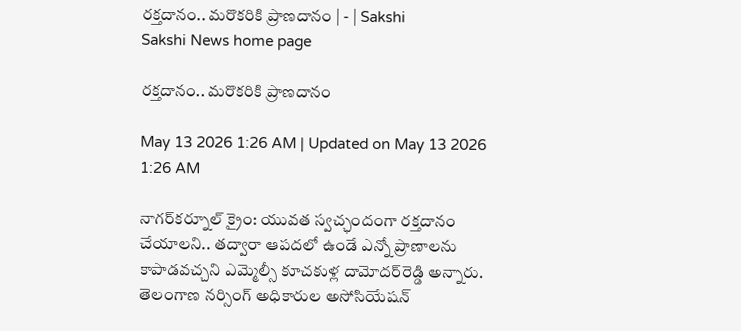రక్తదానం.. మరొకరికి ప్రాణదానం | - | Sakshi
Sakshi News home page

రక్తదానం.. మరొకరికి ప్రాణదానం

May 13 2026 1:26 AM | Updated on May 13 2026 1:26 AM

నాగర్‌కర్నూల్‌ క్రైం: యువత స్వచ్ఛందంగా రక్తదానం చేయాలని.. తద్వారా ఆపదలో ఉండే ఎన్నో ప్రాణాలను కాపాడవచ్చని ఎమ్మెల్సీ కూచకుళ్ల దామోదర్‌రెడ్డి అన్నారు. తెలంగాణ నర్సింగ్‌ అధికారుల అసోసియేషన్‌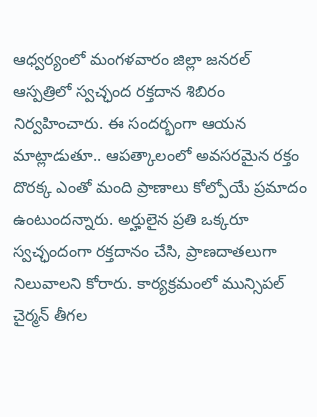ఆధ్వర్యంలో మంగళవారం జిల్లా జనరల్‌ ఆస్పత్రిలో స్వచ్ఛంద రక్తదాన శిబిరం నిర్వహించారు. ఈ సందర్భంగా ఆయన మాట్లాడుతూ.. ఆపత్కాలంలో అవసరమైన రక్తం దొరక్క ఎంతో మంది ప్రాణాలు కోల్పోయే ప్రమాదం ఉంటుందన్నారు. అర్హులైన ప్రతి ఒక్కరూ స్వచ్ఛందంగా రక్తదానం చేసి, ప్రాణదాతలుగా నిలువాలని కోరారు. కార్యక్రమంలో మున్సిపల్‌ చైర్మన్‌ తీగల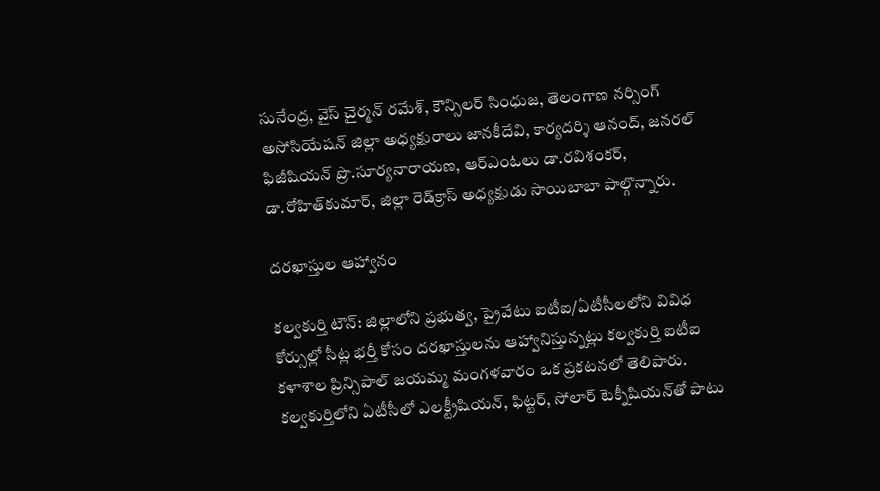సునేంద్ర, వైస్‌ చైర్మన్‌ రమేశ్‌, కౌన్సిలర్‌ సింధుజ, తెలంగాణ నర్సింగ్‌ అసోసియేషన్‌ జిల్లా అధ్యక్షురాలు జానకీదేవి, కార్యదర్శి ఆనంద్‌, జనరల్‌ ఫిజీషియన్‌ ప్రొ.సూర్యనారాయణ, ఆర్‌ఎంఓలు డా.రవిశంకర్‌, డా.రోహిత్‌కుమార్‌, జిల్లా రెడ్‌క్రాస్‌ అధ్యక్షుడు సాయిబాబా పాల్గొన్నారు.

దరఖాస్తుల ఆహ్వానం

కల్వకుర్తి టౌన్‌: జిల్లాలోని ప్రభుత్వ, ప్రైవేటు ఐటీఐ/ఏటీసీలలోని వివిధ కోర్సుల్లో సీట్ల భర్తీ కోసం దరఖాస్తులను ఆహ్వానిస్తున్నట్లు కల్వకుర్తి ఐటీఐ కళాశాల ప్రిన్సిపాల్‌ జయమ్మ మంగళవారం ఒక ప్రకటనలో తెలిపారు. కల్వకుర్తిలోని ఏటీసీలో ఎలక్ట్రీషియన్‌, ఫిట్టర్‌, సోలార్‌ టెక్నీషియన్‌తో పాటు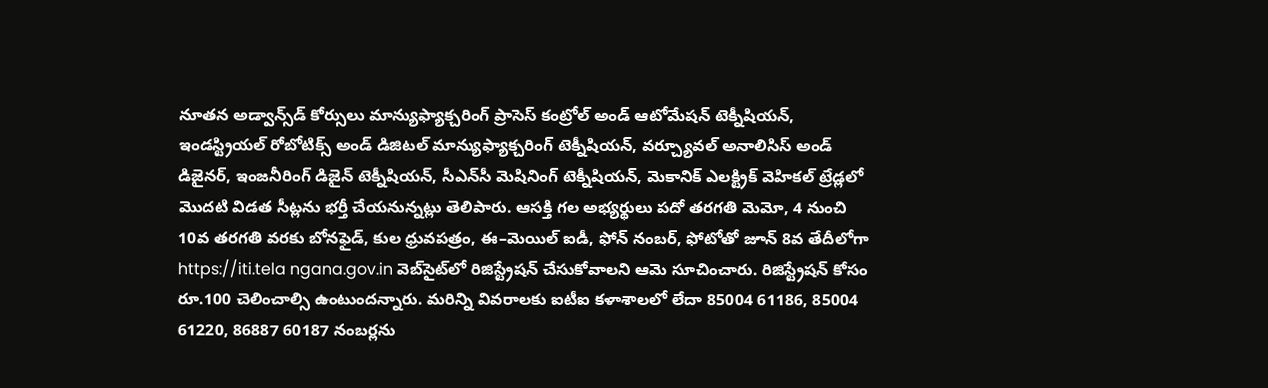నూతన అడ్వాన్స్‌డ్‌ కోర్సులు మాన్యుఫ్యాక్చరింగ్‌ ప్రాసెస్‌ కంట్రోల్‌ అండ్‌ ఆటోమేషన్‌ టెక్నీషియన్‌, ఇండస్ట్రియల్‌ రోబోటిక్స్‌ అండ్‌ డిజిటల్‌ మాన్యుఫ్యాక్చరింగ్‌ టెక్నీషియన్‌, వర్చ్యూవల్‌ అనాలిసిస్‌ అండ్‌ డిజైనర్‌, ఇంజనీరింగ్‌ డిజైన్‌ టెక్నీషియన్‌, సీఎన్‌సీ మెషినింగ్‌ టెక్నీషియన్‌, మెకానిక్‌ ఎలక్ట్రిక్‌ వెహికల్‌ ట్రేడ్లలో మొదటి విడత సీట్లను భర్తీ చేయనున్నట్లు తెలిపారు. ఆసక్తి గల అభ్యర్థులు పదో తరగతి మెమో, 4 నుంచి 10వ తరగతి వరకు బోనఫైడ్‌, కుల ధ్రువపత్రం, ఈ–మెయిల్‌ ఐడీ, ఫోన్‌ నంబర్‌, ఫోటోతో జూన్‌ 8వ తేదీలోగా https://iti.tela ngana.gov.in వెబ్‌సైట్‌లో రిజిస్ట్రేషన్‌ చేసుకోవాలని ఆమె సూచించారు. రిజిస్ట్రేషన్‌ కోసం రూ.100 చెలించాల్సి ఉంటుందన్నారు. మరిన్ని వివరాలకు ఐటీఐ కళాశాలలో లేదా 85004 61186, 85004 61220, 86887 60187 నంబర్లను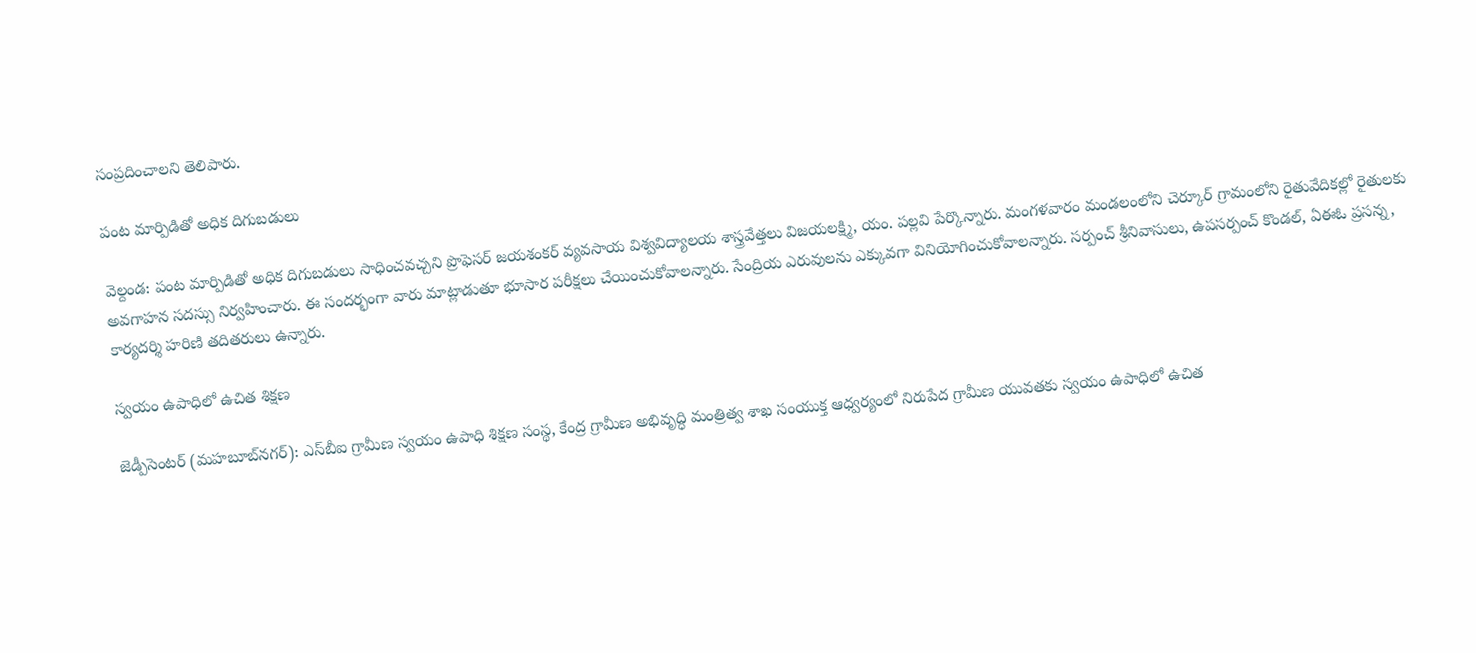సంప్రదించాలని తెలిపారు.

పంట మార్పిడితో అధిక దిగుబడులు

వెల్దండ: పంట మార్పిడితో అధిక దిగుబడులు సాధించవచ్చని ప్రొఫెసర్‌ జయశంకర్‌ వ్యవసాయ విశ్వవిద్యాలయ శాస్త్రవేత్తలు విజయలక్ష్మి, యం. పల్లవి పేర్కొన్నారు. మంగళవారం మండలంలోని చెర్కూర్‌ గ్రామంలోని రైతువేదికల్లో రైతులకు అవగాహన సదస్సు నిర్వహించారు. ఈ సందర్భంగా వారు మాట్లాడుతూ భూసార పరీక్షలు చేయించుకోవాలన్నారు. సేంద్రియ ఎరువులను ఎక్కువగా వినియోగించుకోవాలన్నారు. సర్పంచ్‌ శ్రీనివాసులు, ఉపసర్పంచ్‌ కొండల్‌, ఏఈఓ ప్రసన్న, కార్యదర్శి హరిణి తదితరులు ఉన్నారు.

స్వయం ఉపాధిలో ఉచిత శిక్షణ

జెడ్పీసెంటర్‌ (మహబూబ్‌నగర్‌): ఎస్‌బీఐ గ్రామీణ స్వయం ఉపాధి శిక్షణ సంస్థ, కేంద్ర గ్రామీణ అభివృద్ధి మంత్రిత్వ శాఖ సంయుక్త ఆధ్వర్యంలో నిరుపేద గ్రామీణ యువతకు స్వయం ఉపాధిలో ఉచిత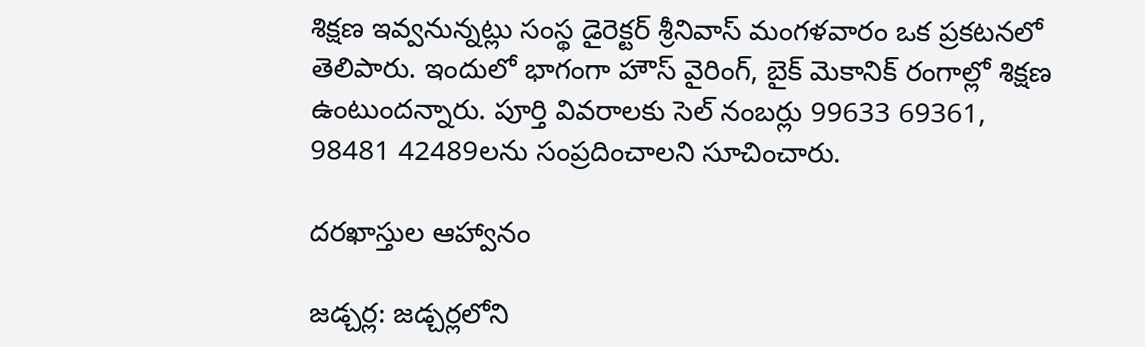శిక్షణ ఇవ్వనున్నట్లు సంస్థ డైరెక్టర్‌ శ్రీనివాస్‌ మంగళవారం ఒక ప్రకటనలో తెలిపారు. ఇందులో భాగంగా హౌస్‌ వైరింగ్‌, బైక్‌ మెకానిక్‌ రంగాల్లో శిక్షణ ఉంటుందన్నారు. పూర్తి వివరాలకు సెల్‌ నంబర్లు 99633 69361, 98481 42489లను సంప్రదించాలని సూచించారు.

దరఖాస్తుల ఆహ్వానం

జడ్చర్ల: జడ్చర్లలోని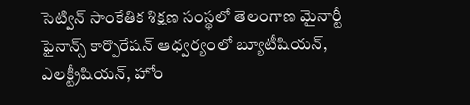సెట్విన్‌ సాంకేతిక శిక్షణ సంస్థలో తెలంగాణ మైనార్టీ ఫైనాన్స్‌ కార్పొరేషన్‌ ఆధ్వర్యంలో బ్యూటీషియన్‌, ఎలక్ట్రీషియన్‌, హోం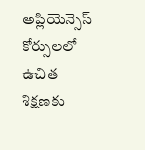అప్లియెన్సెస్‌ కోర్సులలో ఉచిత శిక్షణకు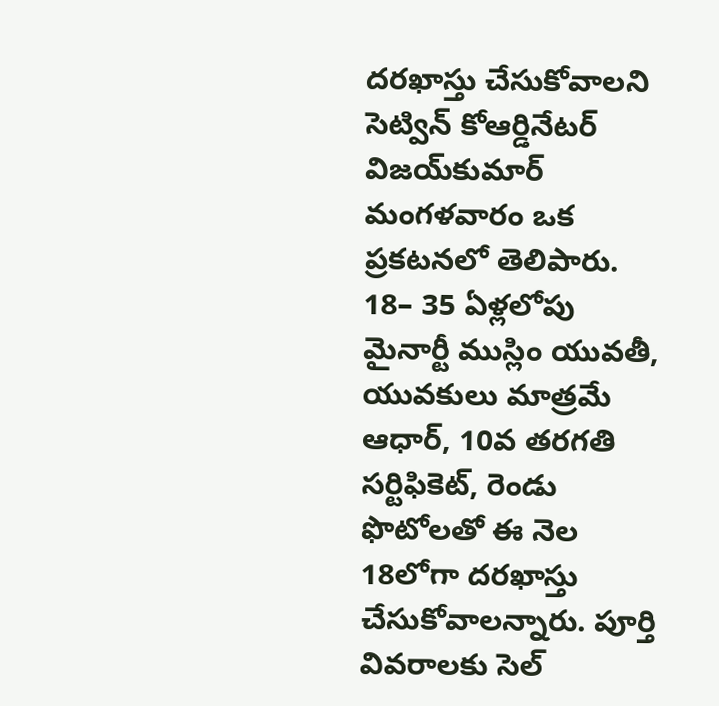దరఖాస్తు చేసుకోవాలని సెట్విన్‌ కోఆర్డినేటర్‌ విజయ్‌కుమార్‌ మంగళవారం ఒక ప్రకటనలో తెలిపారు. 18– 35 ఏళ్లలోపు మైనార్టీ ముస్లిం యువతీ, యువకులు మాత్రమే ఆధార్‌, 10వ తరగతి సర్టిఫికెట్‌, రెండు ఫొటోలతో ఈ నెల 18లోగా దరఖాస్తు చేసుకోవాలన్నారు. పూర్తి వివరాలకు సెల్‌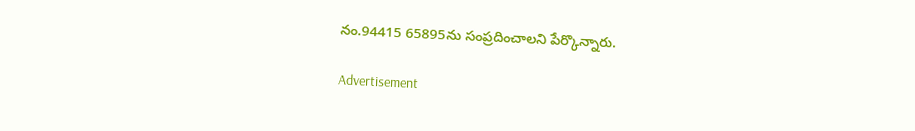నం.94415 65895ను సంప్రదించాలని పేర్కొన్నారు.

Advertisement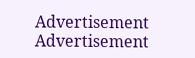Advertisement
Advertisement